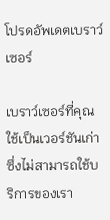โปรดอัพเดตเบราว์เซอร์

เบราว์เซอร์ที่คุณใช้เป็นเวอร์ชันเก่าซึ่งไม่สามารถใช้บริการของเรา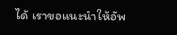ได้ เราขอแนะนำให้อัพ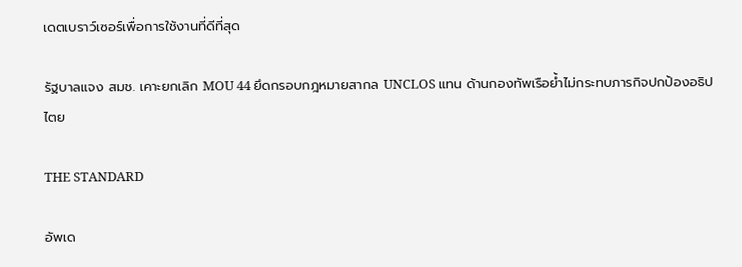เดตเบราว์เซอร์เพื่อการใช้งานที่ดีที่สุด

รัฐบาลแจง สมช. เคาะยกเลิก MOU 44 ยึดกรอบกฎหมายสากล UNCLOS แทน ด้านกองทัพเรือย้ำไม่กระทบภารกิจปกป้องอธิปไตย

THE STANDARD

อัพเด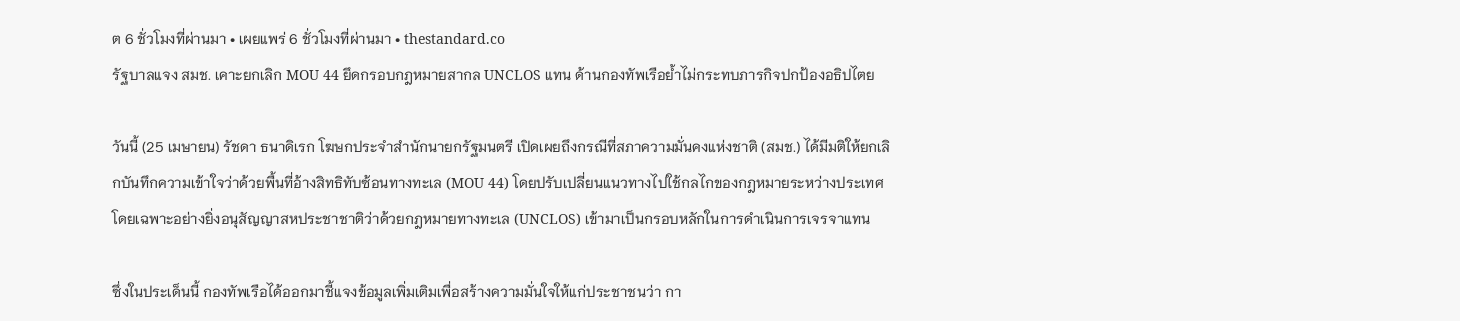ต 6 ชั่วโมงที่ผ่านมา • เผยแพร่ 6 ชั่วโมงที่ผ่านมา • thestandard.co
รัฐบาลแจง สมช. เคาะยกเลิก MOU 44 ยึดกรอบกฎหมายสากล UNCLOS แทน ด้านกองทัพเรือย้ำไม่กระทบภารกิจปกป้องอธิปไตย

วันนี้ (25 เมษายน) รัชดา ธนาดิเรก โฆษกประจำสำนักนายกรัฐมนตรี เปิดเผยถึงกรณีที่สภาความมั่นคงแห่งชาติ (สมช.) ได้มีมติให้ยกเลิกบันทึกความเข้าใจว่าด้วยพื้นที่อ้างสิทธิทับซ้อนทางทะเล (MOU 44) โดยปรับเปลี่ยนแนวทางไปใช้กลไกของกฎหมายระหว่างประเทศ โดยเฉพาะอย่างยิ่งอนุสัญญาสหประชาชาติว่าด้วยกฎหมายทางทะเล (UNCLOS) เข้ามาเป็นกรอบหลักในการดำเนินการเจรจาแทน

ซึ่งในประเด็นนี้ กองทัพเรือได้ออกมาชี้แจงข้อมูลเพิ่มเติมเพื่อสร้างความมั่นใจให้แก่ประชาชนว่า กา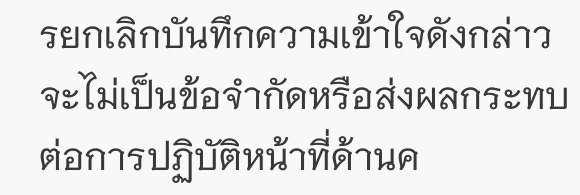รยกเลิกบันทึกความเข้าใจดังกล่าว จะไม่เป็นข้อจำกัดหรือส่งผลกระทบต่อการปฏิบัติหน้าที่ด้านค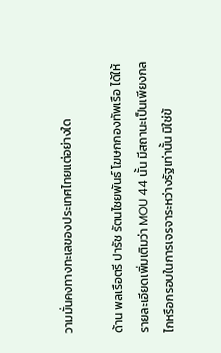วามมั่นคงทางทะเลของประเทศไทยแต่อย่างใด

ด้าน พลเรือตรี ปารัช รัตนไชยพันธ์ โฆษกกองทัพเรือ ได้ให้รายละเอียดเพิ่มเติมว่า MOU 44 นั้น มีสถานะเป็นเพียงกลไกหรือกรอบในการเจรจาระหว่างรัฐเท่านั้น มิใช่ข้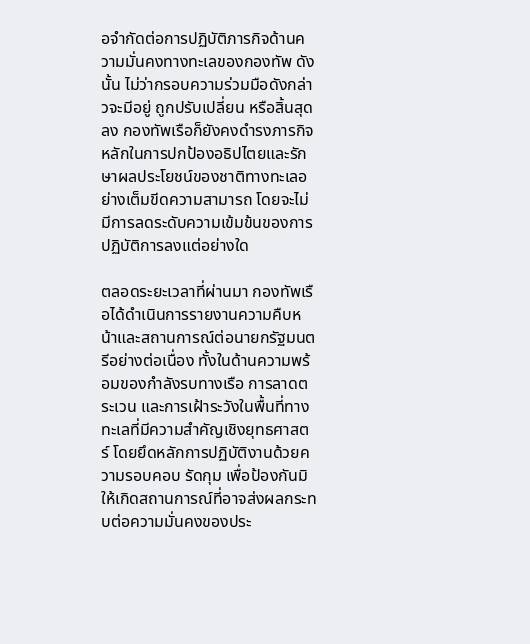อจำกัดต่อการปฏิบัติภารกิจด้านความมั่นคงทางทะเลของกองทัพ ดังนั้น ไม่ว่ากรอบความร่วมมือดังกล่าวจะมีอยู่ ถูกปรับเปลี่ยน หรือสิ้นสุดลง กองทัพเรือก็ยังคงดำรงภารกิจหลักในการปกป้องอธิปไตยและรักษาผลประโยชน์ของชาติทางทะเลอย่างเต็มขีดความสามารถ โดยจะไม่มีการลดระดับความเข้มข้นของการปฏิบัติการลงแต่อย่างใด

ตลอดระยะเวลาที่ผ่านมา กองทัพเรือได้ดำเนินการรายงานความคืบหน้าและสถานการณ์ต่อนายกรัฐมนตรีอย่างต่อเนื่อง ทั้งในด้านความพร้อมของกำลังรบทางเรือ การลาดตระเวน และการเฝ้าระวังในพื้นที่ทางทะเลที่มีความสำคัญเชิงยุทธศาสตร์ โดยยึดหลักการปฏิบัติงานด้วยความรอบคอบ รัดกุม เพื่อป้องกันมิให้เกิดสถานการณ์ที่อาจส่งผลกระทบต่อความมั่นคงของประ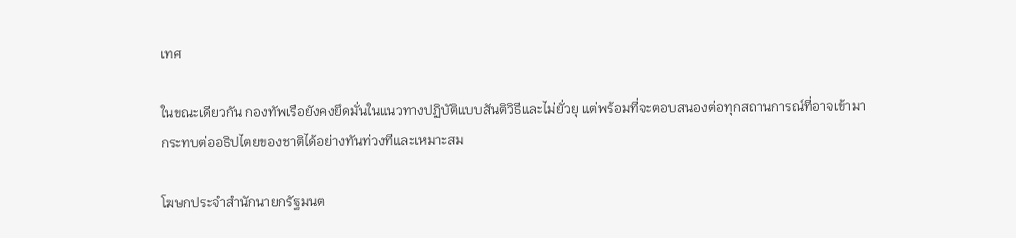เทศ

ในขณะเดียวกัน กองทัพเรือยังคงยึดมั่นในแนวทางปฏิบัติแบบสันติวิธีและไม่ยั่วยุ แต่พร้อมที่จะตอบสนองต่อทุกสถานการณ์ที่อาจเข้ามากระทบต่ออธิปไตยของชาติได้อย่างทันท่วงทีและเหมาะสม

โฆษกประจำสำนักนายกรัฐมนต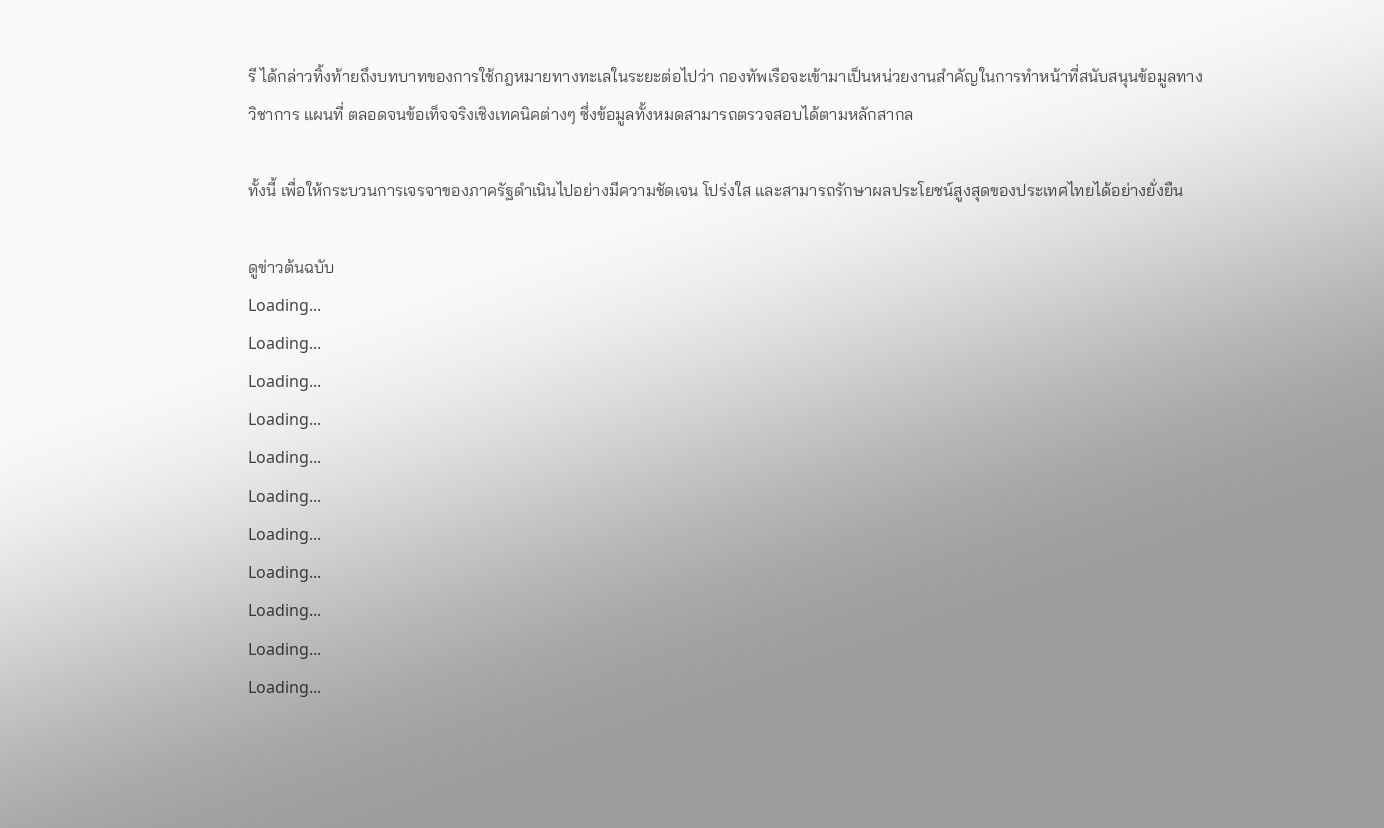รี ได้กล่าวทิ้งท้ายถึงบทบาทของการใช้กฎหมายทางทะเลในระยะต่อไปว่า กองทัพเรือจะเข้ามาเป็นหน่วยงานสำคัญในการทำหน้าที่สนับสนุนข้อมูลทางวิชาการ แผนที่ ตลอดจนข้อเท็จจริงเชิงเทคนิคต่างๆ ซึ่งข้อมูลทั้งหมดสามารถตรวจสอบได้ตามหลักสากล

ทั้งนี้ เพื่อให้กระบวนการเจรจาของภาครัฐดำเนินไปอย่างมีความชัดเจน โปร่งใส และสามารถรักษาผลประโยชน์สูงสุดของประเทศไทยได้อย่างยั่งยืน

ดูข่าวต้นฉบับ
Loading...
Loading...
Loading...
Loading...
Loading...
Loading...
Loading...
Loading...
Loading...
Loading...
Loading...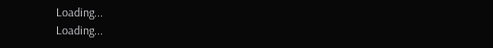Loading...
Loading...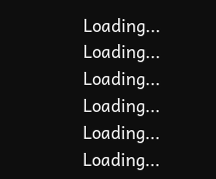Loading...
Loading...
Loading...
Loading...
Loading...
Loading...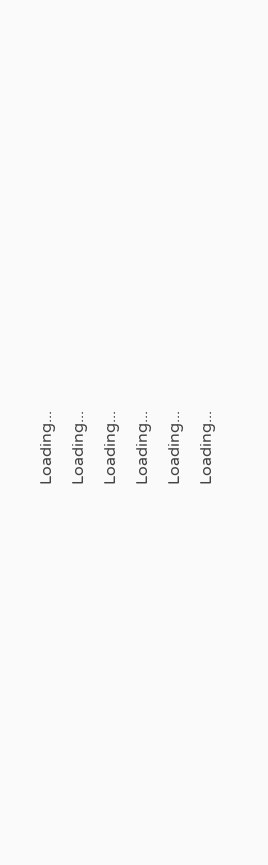Loading...
Loading...
Loading...
Loading...
Loading...
Loading...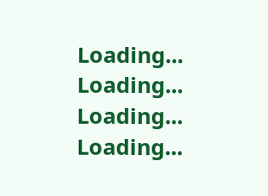Loading...
Loading...
Loading...
Loading...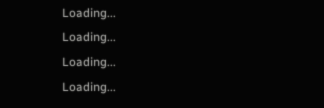Loading...
Loading...
Loading...
Loading...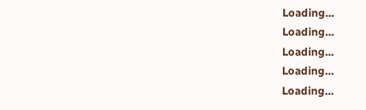Loading...
Loading...
Loading...
Loading...
Loading...